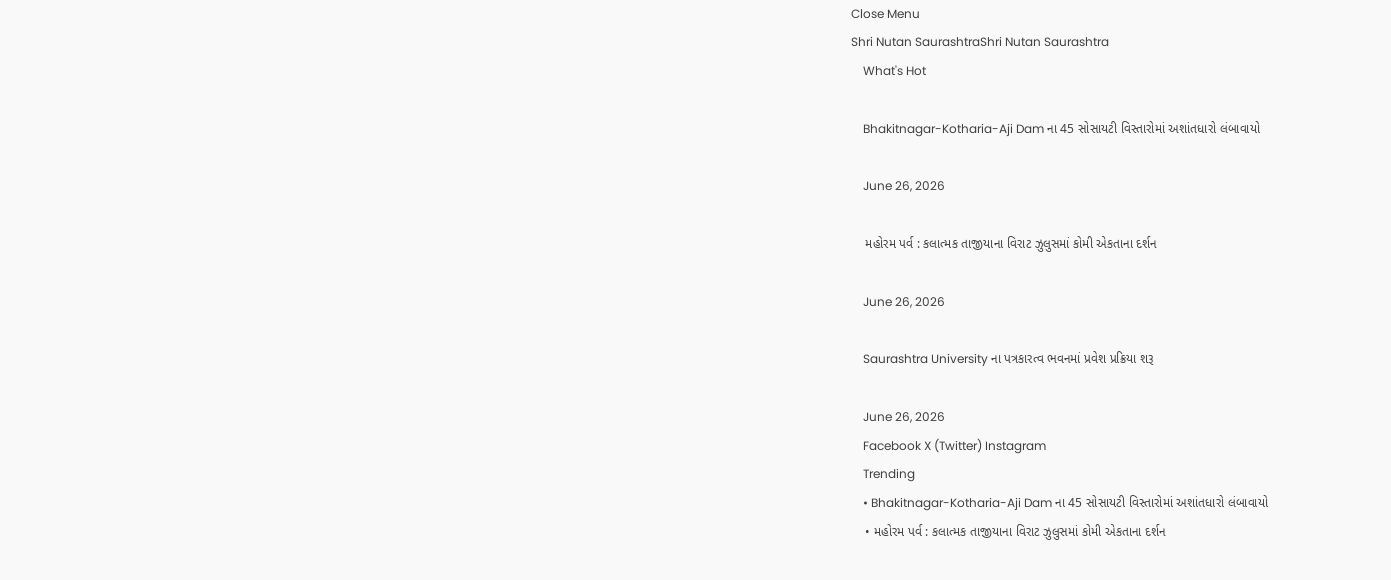Close Menu
Shri Nutan SaurashtraShri Nutan Saurashtra
    What's Hot

    Bhakitnagar-Kotharia-Aji Dam ના 45 સોસાયટી વિસ્તારોમાં અશાંતધારો લંબાવાયો

    June 26, 2026

    મહોરમ પર્વ : કલાત્મક તાજીયાના વિરાટ ઝુલુસમાં કોમી એકતાના દર્શન

    June 26, 2026

    Saurashtra University ના પત્રકારત્વ ભવનમાં પ્રવેશ પ્રક્રિયા શરૂ

    June 26, 2026
    Facebook X (Twitter) Instagram
    Trending
    • Bhakitnagar-Kotharia-Aji Dam ના 45 સોસાયટી વિસ્તારોમાં અશાંતધારો લંબાવાયો
    • મહોરમ પર્વ : કલાત્મક તાજીયાના વિરાટ ઝુલુસમાં કોમી એકતાના દર્શન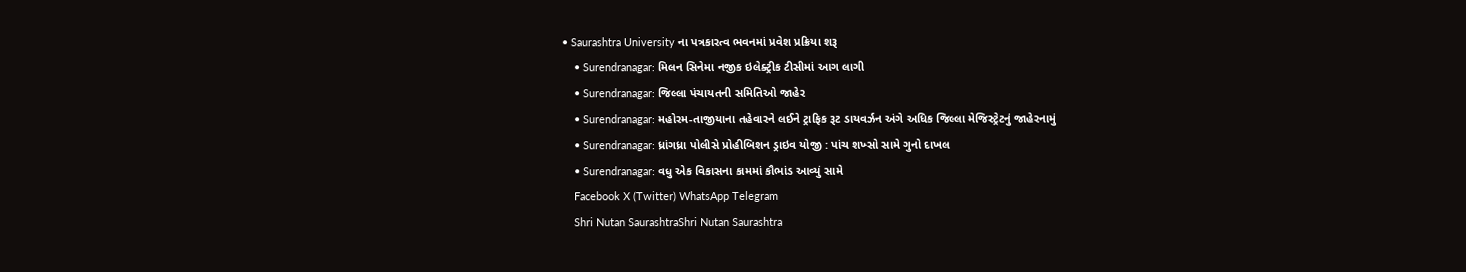• Saurashtra University ના પત્રકારત્વ ભવનમાં પ્રવેશ પ્રક્રિયા શરૂ
    • Surendranagar: મિલન સિનેમા નજીક ઇલેક્ટ્રીક ટીસીમાં આગ લાગી
    • Surendranagar: જિલ્લા પંચાયતની સમિતિઓ જાહેર
    • Surendranagar: મહોરમ-તાજીયાના તહેવારને લઈને ટ્રાફિક રૂટ ડાયવર્ઝન અંગે અધિક જિલ્લા મેજિસ્ટ્રેટનું જાહેરનામું
    • Surendranagar: ધ્રાંગધ્રા પોલીસે પ્રોહીબિશન ડ્રાઇવ યોજી : પાંચ શખ્સો સામે ગુનો દાખલ
    • Surendranagar: વધુ એક વિકાસના કામમાં કૌભાંડ આવ્યું સામે
    Facebook X (Twitter) WhatsApp Telegram
    Shri Nutan SaurashtraShri Nutan Saurashtra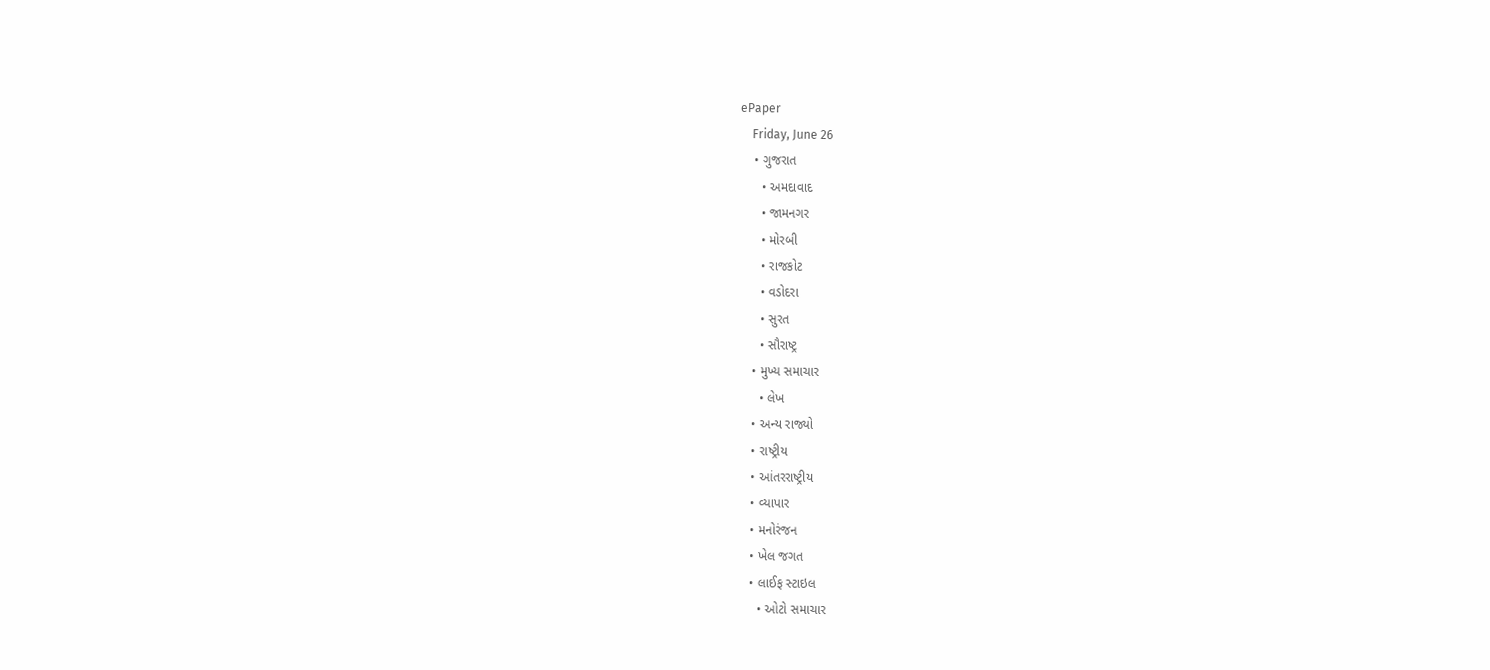ePaper
    Friday, June 26
    • ગુજરાત
      • અમદાવાદ
      • જામનગર
      • મોરબી
      • રાજકોટ
      • વડોદરા
      • સુરત
      • સૌરાષ્ટ્ર
    • મુખ્ય સમાચાર
      • લેખ
    • અન્ય રાજ્યો
    • રાષ્ટ્રીય
    • આંતરરાષ્ટ્રીય
    • વ્યાપાર
    • મનોરંજન
    • ખેલ જગત
    • લાઈફ સ્ટાઇલ
      • ઓટો સમાચાર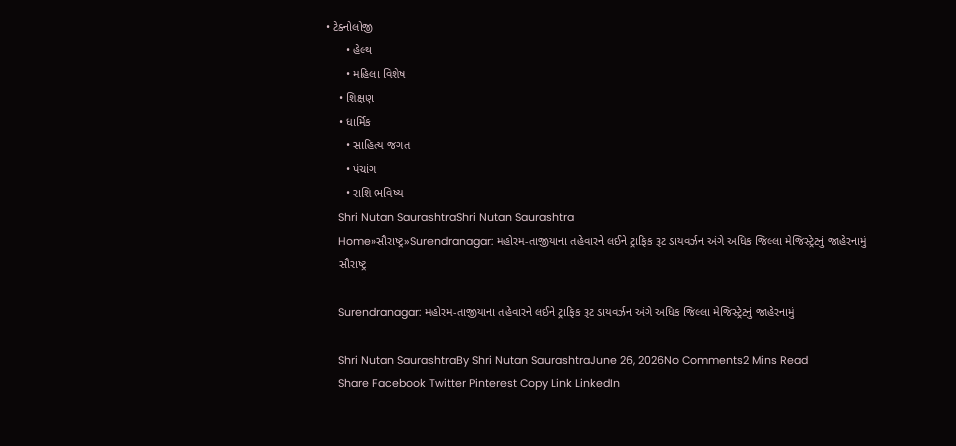• ટેક્નોલોજી
      • હેલ્થ
      • મહિલા વિશેષ
    • શિક્ષણ
    • ધાર્મિક
      • સાહિત્ય જગત
      • પંચાંગ
      • રાશિ ભવિષ્ય
    Shri Nutan SaurashtraShri Nutan Saurashtra
    Home»સૌરાષ્ટ્ર»Surendranagar: મહોરમ-તાજીયાના તહેવારને લઈને ટ્રાફિક રૂટ ડાયવર્ઝન અંગે અધિક જિલ્લા મેજિસ્ટ્રેટનું જાહેરનામું
    સૌરાષ્ટ્ર

    Surendranagar: મહોરમ-તાજીયાના તહેવારને લઈને ટ્રાફિક રૂટ ડાયવર્ઝન અંગે અધિક જિલ્લા મેજિસ્ટ્રેટનું જાહેરનામું

    Shri Nutan SaurashtraBy Shri Nutan SaurashtraJune 26, 2026No Comments2 Mins Read
    Share Facebook Twitter Pinterest Copy Link LinkedIn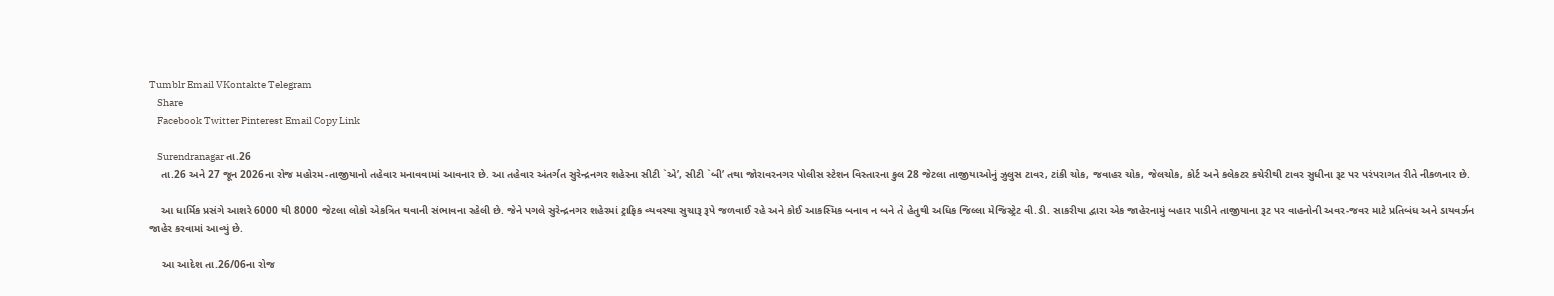Tumblr Email VKontakte Telegram
    Share
    Facebook Twitter Pinterest Email Copy Link

    Surendranagar તા.26
    તા.26 અને 27 જૂન 2026ના રોજ મહોરમ-તાજીયાનો તહેવાર મનાવવામાં આવનાર છે. આ તહેવાર અંતર્ગત સુરેન્દ્રનગર શહેરના સીટી `એ’, સીટી `બી’ તથા જોરાવરનગર પોલીસ સ્ટેશન વિસ્તારના કુલ 28 જેટલા તાજીયાઓનું ઝુલુસ ટાવર, ટાંકી ચોક, જવાહર ચોક, જેલચોક, કોર્ટ અને કલેકટર કચેરીથી ટાવર સુધીના રૂટ પર પરંપરાગત રીતે નીકળનાર છે.

    આ ધાર્મિક પ્રસંગે આશરે 6000 થી 8000 જેટલા લોકો એકત્રિત થવાની સંભાવના રહેલી છે. જેને પગલે સુરેન્દ્રનગર શહેરમાં ટ્રાફિક વ્યવસ્થા સુચારૂ રૂપે જળવાઈ રહે અને કોઈ આકસ્મિક બનાવ ન બને તે હેતુથી અધિક જિલ્લા મેજિસ્ટ્રેટ વી.ડી. સાકરીયા દ્વારા એક જાહેરનામું બહાર પાડીને તાજીયાના રૂટ પર વાહનોની અવર-જવર માટે પ્રતિબંધ અને ડાયવર્ઝન જાહેર કરવામાં આવ્યું છે.

    આ આદેશ તા.26/06ના રોજ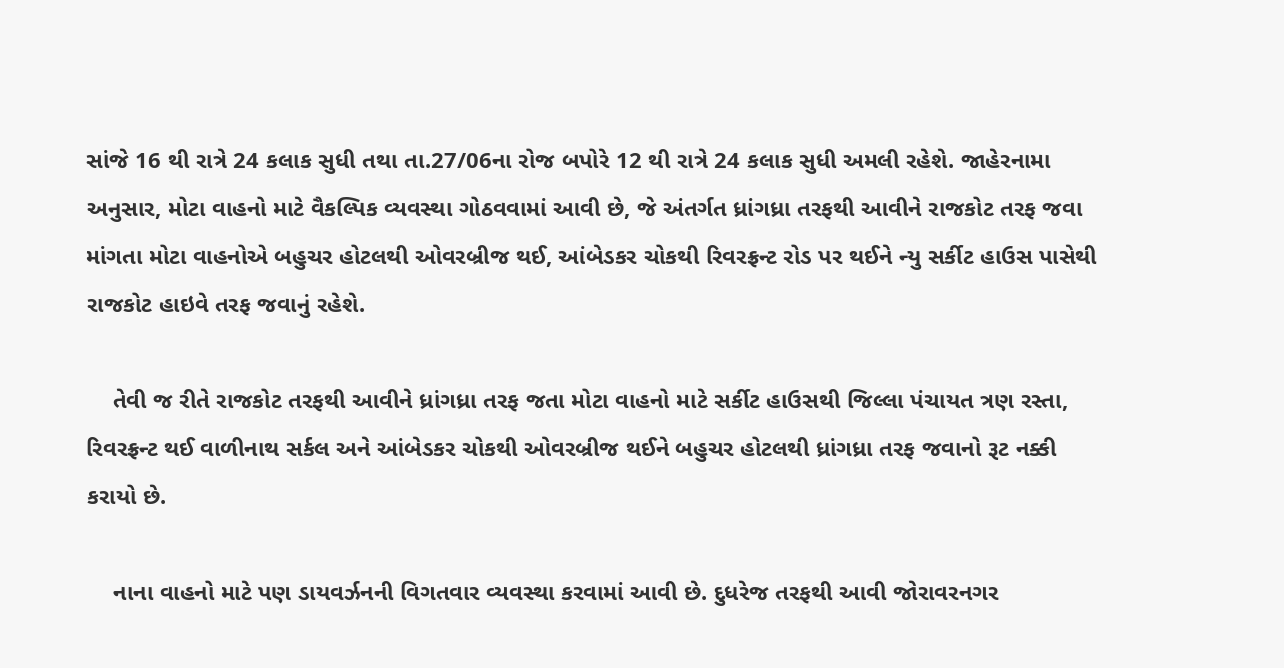સાંજે 16 થી રાત્રે 24 કલાક સુધી તથા તા.27/06ના રોજ બપોરે 12 થી રાત્રે 24 કલાક સુધી અમલી રહેશે. જાહેરનામા અનુસાર, મોટા વાહનો માટે વૈકલ્પિક વ્યવસ્થા ગોઠવવામાં આવી છે, જે અંતર્ગત ધ્રાંગધ્રા તરફથી આવીને રાજકોટ તરફ જવા માંગતા મોટા વાહનોએ બહુચર હોટલથી ઓવરબ્રીજ થઈ, આંબેડકર ચોકથી રિવરફ્રન્ટ રોડ પર થઈને ન્યુ સર્કીટ હાઉસ પાસેથી રાજકોટ હાઇવે તરફ જવાનું રહેશે.

    તેવી જ રીતે રાજકોટ તરફથી આવીને ધ્રાંગધ્રા તરફ જતા મોટા વાહનો માટે સર્કીટ હાઉસથી જિલ્લા પંચાયત ત્રણ રસ્તા, રિવરફ્રન્ટ થઈ વાળીનાથ સર્કલ અને આંબેડકર ચોકથી ઓવરબ્રીજ થઈને બહુચર હોટલથી ધ્રાંગધ્રા તરફ જવાનો રૂટ નક્કી કરાયો છે.

    નાના વાહનો માટે પણ ડાયવર્ઝનની વિગતવાર વ્યવસ્થા કરવામાં આવી છે. દુધરેજ તરફથી આવી જોરાવરનગર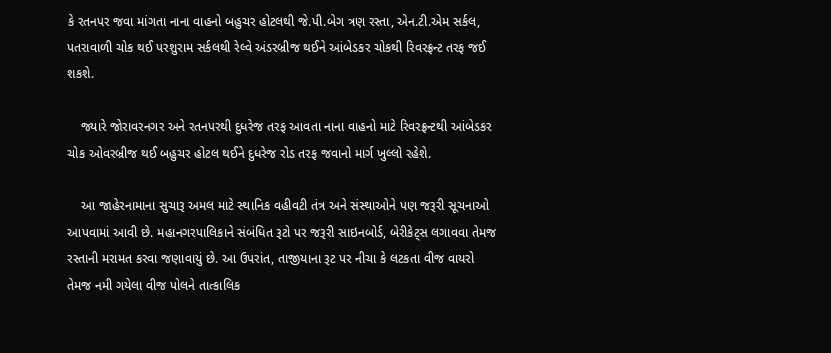કે રતનપર જવા માંગતા નાના વાહનો બહુચર હોટલથી જે.પી.બેગ ત્રણ રસ્તા, એન.ટી.એમ સર્કલ, પતરાવાળી ચોક થઈ પરશુરામ સર્કલથી રેલ્વે અંડરબ્રીજ થઈને આંબેડકર ચોકથી રિવરફ્રન્ટ તરફ જઈ શકશે.

    જ્યારે જોરાવરનગર અને રતનપરથી દુધરેજ તરફ આવતા નાના વાહનો માટે રિવરફ્રન્ટથી આંબેડકર ચોક ઓવરબ્રીજ થઈ બહુચર હોટલ થઈને દુધરેજ રોડ તરફ જવાનો માર્ગ ખુલ્લો રહેશે.

    આ જાહેરનામાના સુચારૂ અમલ માટે સ્થાનિક વહીવટી તંત્ર અને સંસ્થાઓને પણ જરૂરી સૂચનાઓ આપવામાં આવી છે. મહાનગરપાલિકાને સંબંધિત રૂટો પર જરૂરી સાઇનબોર્ડ, બેરીકેટ્સ લગાવવા તેમજ રસ્તાની મરામત કરવા જણાવાયું છે. આ ઉપરાંત, તાજીયાના રૂટ પર નીચા કે લટકતા વીજ વાયરો તેમજ નમી ગયેલા વીજ પોલને તાત્કાલિક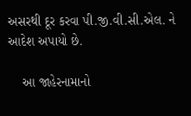અસરથી દૂર કરવા પી.જી.વી.સી.એલ. ને આદેશ અપાયો છે.

    આ જાહેરનામાનો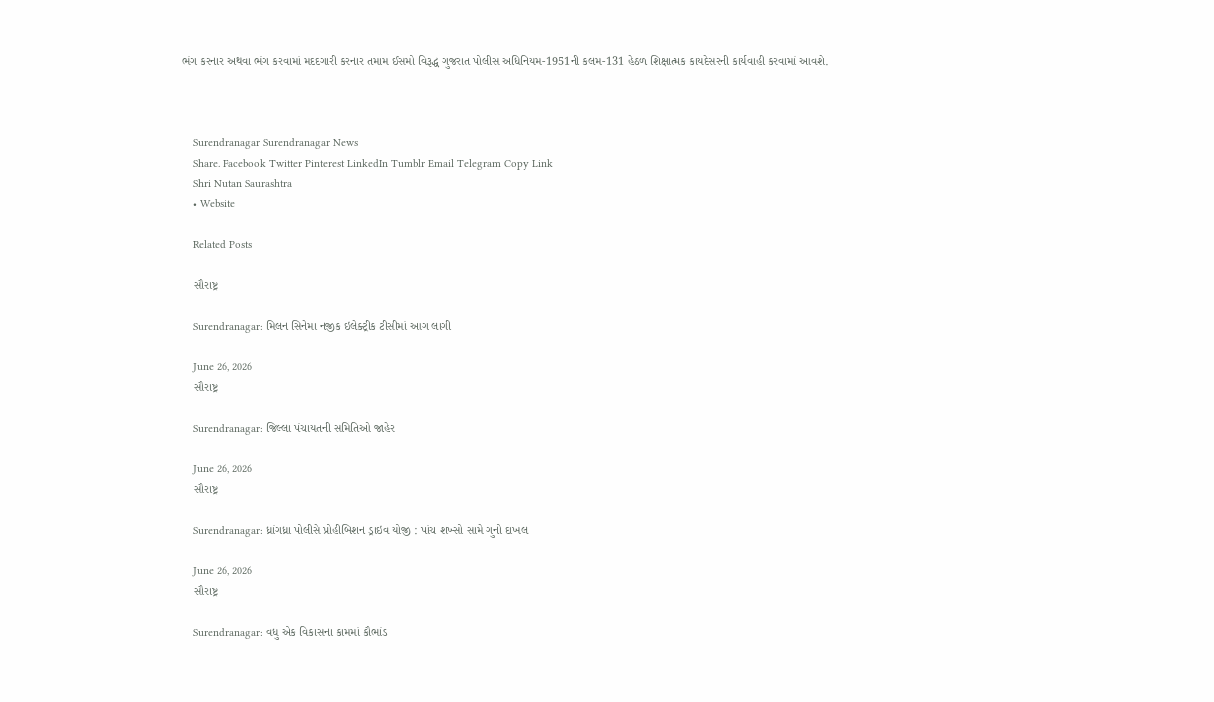ભંગ કરનાર અથવા ભંગ કરવામાં મદદગારી કરનાર તમામ ઈસમો વિરૂદ્ધ ગુજરાત પોલીસ અધિનિયમ-1951ની કલમ-131 હેઠળ શિક્ષાત્મક કાયદેસરની કાર્યવાહી કરવામાં આવશે.



    Surendranagar Surendranagar News
    Share. Facebook Twitter Pinterest LinkedIn Tumblr Email Telegram Copy Link
    Shri Nutan Saurashtra
    • Website

    Related Posts

    સૌરાષ્ટ્ર

    Surendranagar: મિલન સિનેમા નજીક ઇલેક્ટ્રીક ટીસીમાં આગ લાગી

    June 26, 2026
    સૌરાષ્ટ્ર

    Surendranagar: જિલ્લા પંચાયતની સમિતિઓ જાહેર

    June 26, 2026
    સૌરાષ્ટ્ર

    Surendranagar: ધ્રાંગધ્રા પોલીસે પ્રોહીબિશન ડ્રાઇવ યોજી : પાંચ શખ્સો સામે ગુનો દાખલ

    June 26, 2026
    સૌરાષ્ટ્ર

    Surendranagar: વધુ એક વિકાસના કામમાં કૌભાંડ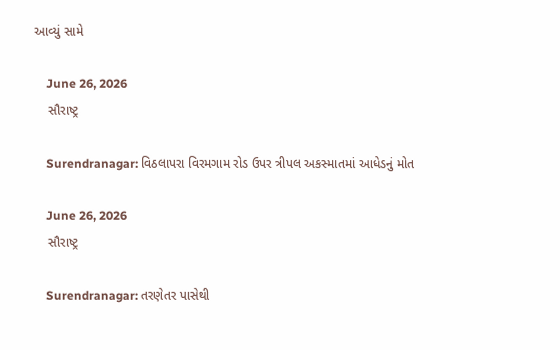આવ્યું સામે

    June 26, 2026
    સૌરાષ્ટ્ર

    Surendranagar: વિઠલાપરા વિરમગામ રોડ ઉપર ત્રીપલ અકસ્માતમાં આધેડનું મોત

    June 26, 2026
    સૌરાષ્ટ્ર

    Surendranagar: તરણેતર પાસેથી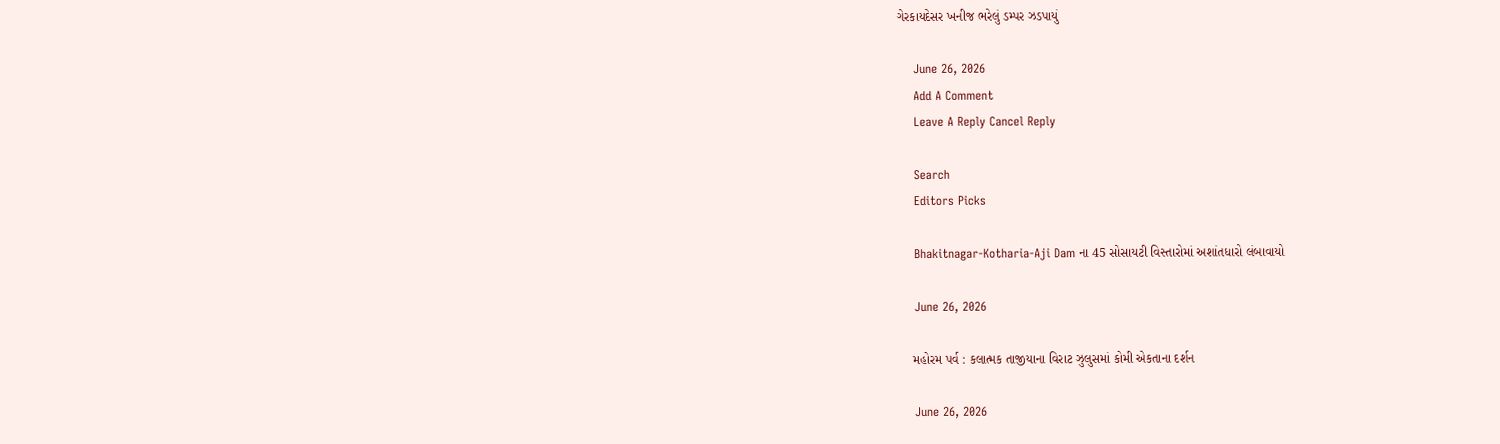ગેરકાયદેસર ખનીજ ભરેલું ડમ્પર ઝડપાયું

    June 26, 2026
    Add A Comment
    Leave A Reply Cancel Reply

    Search
    Editors Picks

    Bhakitnagar-Kotharia-Aji Dam ના 45 સોસાયટી વિસ્તારોમાં અશાંતધારો લંબાવાયો

    June 26, 2026

    મહોરમ પર્વ : કલાત્મક તાજીયાના વિરાટ ઝુલુસમાં કોમી એકતાના દર્શન

    June 26, 2026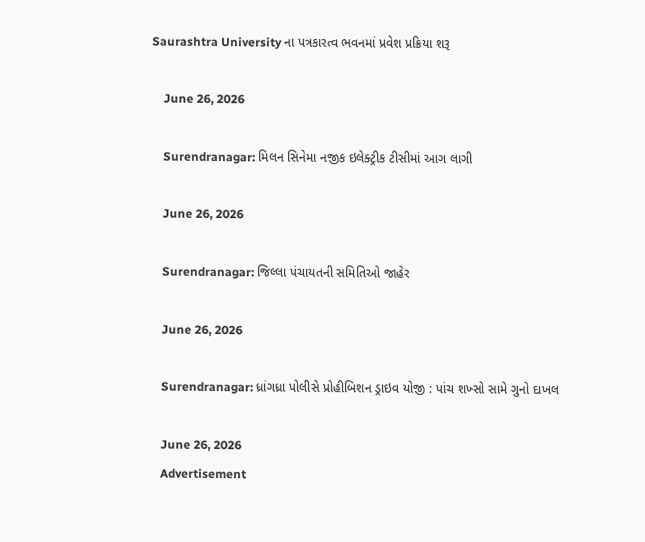Saurashtra University ના પત્રકારત્વ ભવનમાં પ્રવેશ પ્રક્રિયા શરૂ

    June 26, 2026

    Surendranagar: મિલન સિનેમા નજીક ઇલેક્ટ્રીક ટીસીમાં આગ લાગી

    June 26, 2026

    Surendranagar: જિલ્લા પંચાયતની સમિતિઓ જાહેર

    June 26, 2026

    Surendranagar: ધ્રાંગધ્રા પોલીસે પ્રોહીબિશન ડ્રાઇવ યોજી : પાંચ શખ્સો સામે ગુનો દાખલ

    June 26, 2026
    Advertisement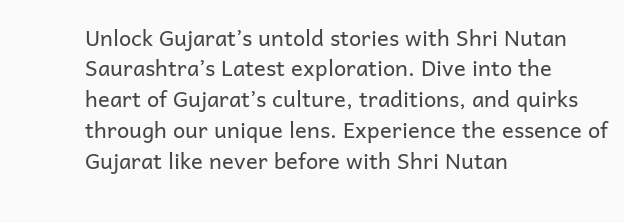Unlock Gujarat’s untold stories with Shri Nutan Saurashtra’s Latest exploration. Dive into the heart of Gujarat’s culture, traditions, and quirks through our unique lens. Experience the essence of Gujarat like never before with Shri Nutan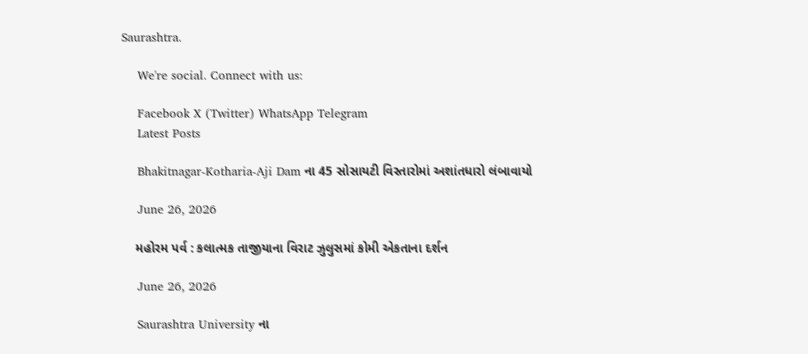Saurashtra.

    We're social. Connect with us:

    Facebook X (Twitter) WhatsApp Telegram
    Latest Posts

    Bhakitnagar-Kotharia-Aji Dam ના 45 સોસાયટી વિસ્તારોમાં અશાંતધારો લંબાવાયો

    June 26, 2026

    મહોરમ પર્વ : કલાત્મક તાજીયાના વિરાટ ઝુલુસમાં કોમી એકતાના દર્શન

    June 26, 2026

    Saurashtra University ના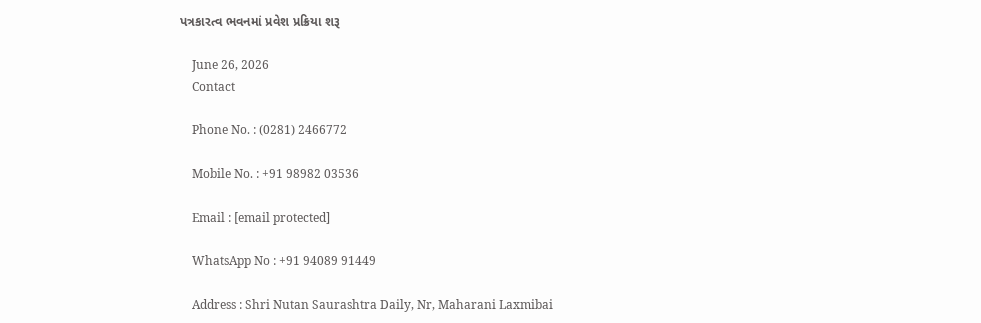પત્રકારત્વ ભવનમાં પ્રવેશ પ્રક્રિયા શરૂ

    June 26, 2026
    Contact

    Phone No. : (0281) 2466772

    Mobile No. : +91 98982 03536

    Email : [email protected]

    WhatsApp No : +91 94089 91449

    Address : Shri Nutan Saurashtra Daily, Nr, Maharani Laxmibai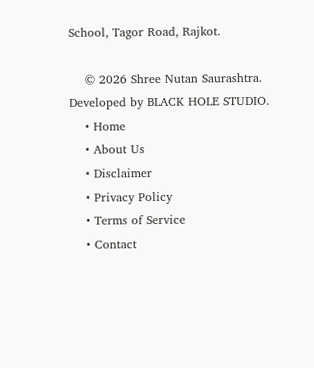School, Tagor Road, Rajkot.

    © 2026 Shree Nutan Saurashtra. Developed by BLACK HOLE STUDIO.
    • Home
    • About Us
    • Disclaimer
    • Privacy Policy
    • Terms of Service
    • Contact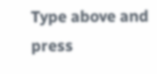Type above and press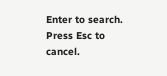Enter to search. Press Esc to cancel.